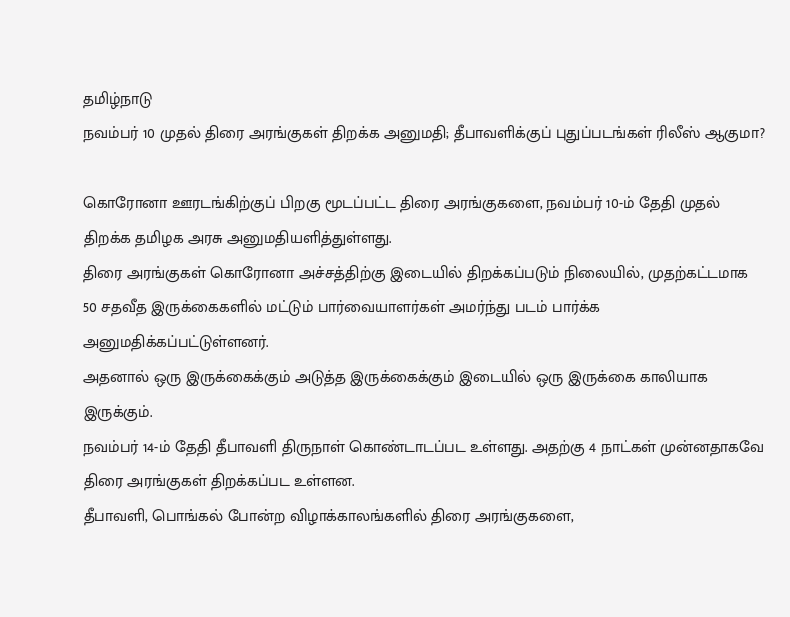தமிழ்நாடு
நவம்பர் 10 முதல் திரை அரங்குகள் திறக்க அனுமதி; தீபாவளிக்குப் புதுப்படங்கள் ரிலீஸ் ஆகுமா?

கொரோனா ஊரடங்கிற்குப் பிறகு மூடப்பட்ட திரை அரங்குகளை, நவம்பர் 10-ம் தேதி முதல் திறக்க தமிழக அரசு அனுமதியளித்துள்ளது.
திரை அரங்குகள் கொரோனா அச்சத்திற்கு இடையில் திறக்கப்படும் நிலையில், முதற்கட்டமாக 50 சதவீத இருக்கைகளில் மட்டும் பார்வையாளர்கள் அமர்ந்து படம் பார்க்க அனுமதிக்கப்பட்டுள்ளனர்.
அதனால் ஒரு இருக்கைக்கும் அடுத்த இருக்கைக்கும் இடையில் ஒரு இருக்கை காலியாக இருக்கும்.
நவம்பர் 14-ம் தேதி தீபாவளி திருநாள் கொண்டாடப்பட உள்ளது. அதற்கு 4 நாட்கள் முன்னதாகவே திரை அரங்குகள் திறக்கப்பட உள்ளன.
தீபாவளி, பொங்கல் போன்ற விழாக்காலங்களில் திரை அரங்குகளை,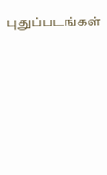புதுப்படங்கள்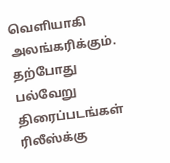வெளியாகி அலங்கரிக்கும். தற்போது பல்வேறு திரைப்படங்கள் ரிலீஸ்க்கு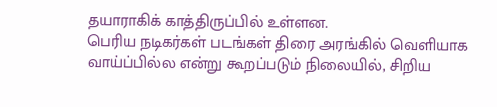தயாராகிக் காத்திருப்பில் உள்ளன.
பெரிய நடிகர்கள் படங்கள் திரை அரங்கில் வெளியாக வாய்ப்பில்ல என்று கூறப்படும் நிலையில், சிறிய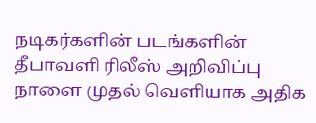நடிகர்களின் படங்களின் தீபாவளி ரிலீஸ் அறிவிப்பு நாளை முதல் வெளியாக அதிக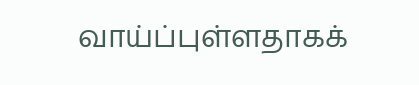வாய்ப்புள்ளதாகக்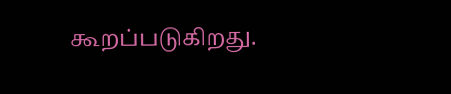கூறப்படுகிறது.